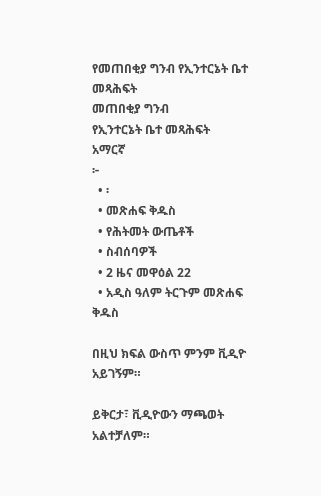የመጠበቂያ ግንብ የኢንተርኔት ቤተ መጻሕፍት
መጠበቂያ ግንብ
የኢንተርኔት ቤተ መጻሕፍት
አማርኛ
፦
  • ፡
  • መጽሐፍ ቅዱስ
  • የሕትመት ውጤቶች
  • ስብሰባዎች
  • 2 ዜና መዋዕል 22
  • አዲስ ዓለም ትርጉም መጽሐፍ ቅዱስ

በዚህ ክፍል ውስጥ ምንም ቪዲዮ አይገኝም።

ይቅርታ፣ ቪዲዮውን ማጫወት አልተቻለም።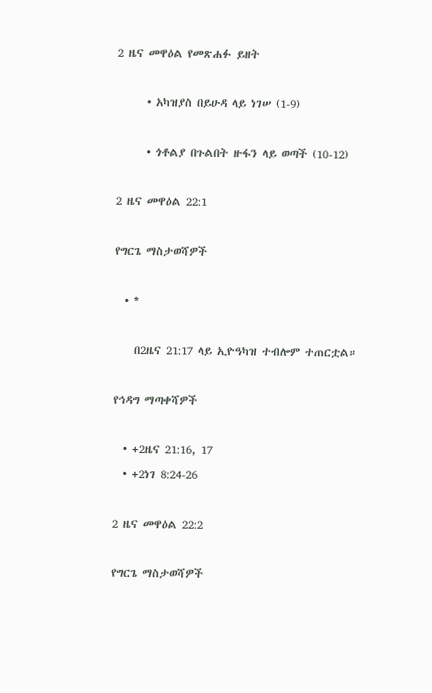2 ዜና መዋዕል የመጽሐፉ ይዘት

      • አካዝያስ በይሁዳ ላይ ነገሠ (1-9)

      • ጎቶልያ በጉልበት ዙፋን ላይ ወጣች (10-12)

2 ዜና መዋዕል 22:1

የግርጌ ማስታወሻዎች

  • *

    በ2ዜና 21:17 ላይ ኢዮዓካዝ ተብሎም ተጠርቷል።

የኅዳግ ማጣቀሻዎች

  • +2ዜና 21:16, 17
  • +2ነገ 8:24-26

2 ዜና መዋዕል 22:2

የግርጌ ማስታወሻዎች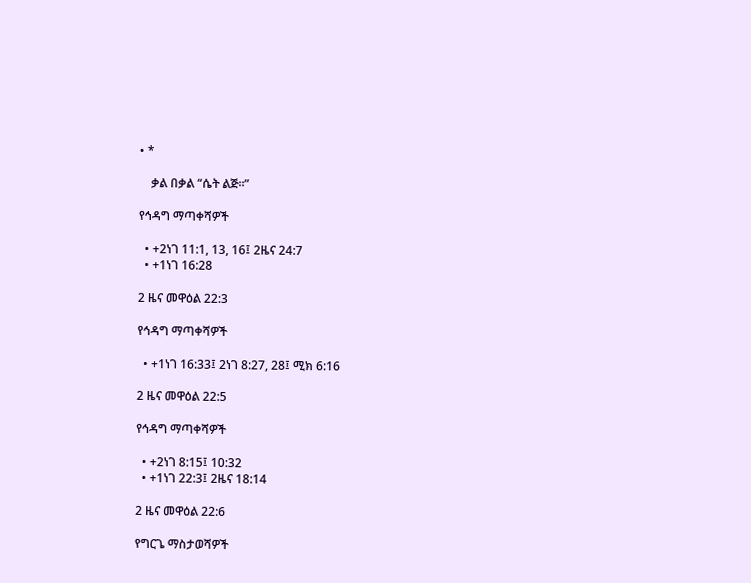• *

    ቃል በቃል “ሴት ልጅ።”

የኅዳግ ማጣቀሻዎች

  • +2ነገ 11:1, 13, 16፤ 2ዜና 24:7
  • +1ነገ 16:28

2 ዜና መዋዕል 22:3

የኅዳግ ማጣቀሻዎች

  • +1ነገ 16:33፤ 2ነገ 8:27, 28፤ ሚክ 6:16

2 ዜና መዋዕል 22:5

የኅዳግ ማጣቀሻዎች

  • +2ነገ 8:15፤ 10:32
  • +1ነገ 22:3፤ 2ዜና 18:14

2 ዜና መዋዕል 22:6

የግርጌ ማስታወሻዎች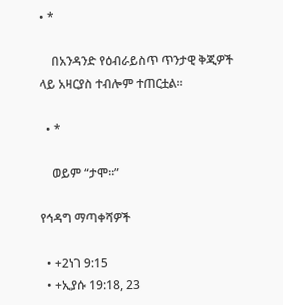• *

    በአንዳንድ የዕብራይስጥ ጥንታዊ ቅጂዎች ላይ አዛርያስ ተብሎም ተጠርቷል።

  • *

    ወይም “ታሞ።”

የኅዳግ ማጣቀሻዎች

  • +2ነገ 9:15
  • +ኢያሱ 19:18, 23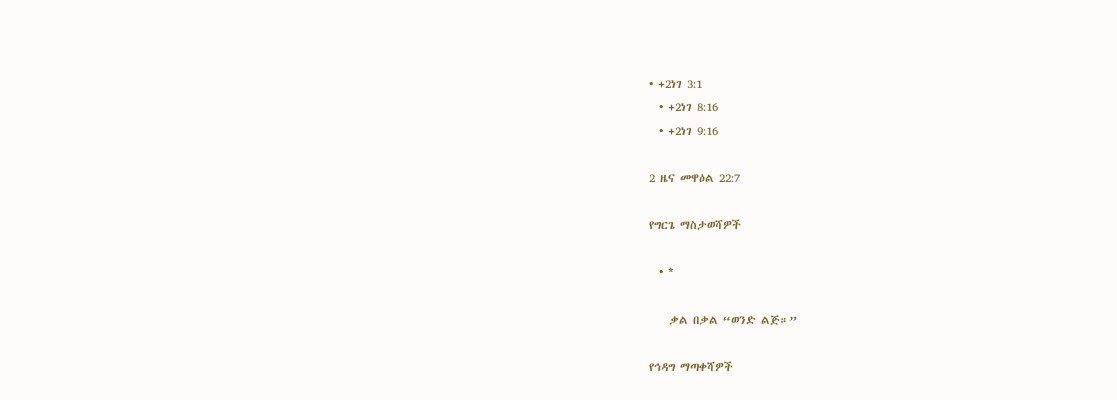• +2ነገ 3:1
  • +2ነገ 8:16
  • +2ነገ 9:16

2 ዜና መዋዕል 22:7

የግርጌ ማስታወሻዎች

  • *

    ቃል በቃል “ወንድ ልጅ።”

የኅዳግ ማጣቀሻዎች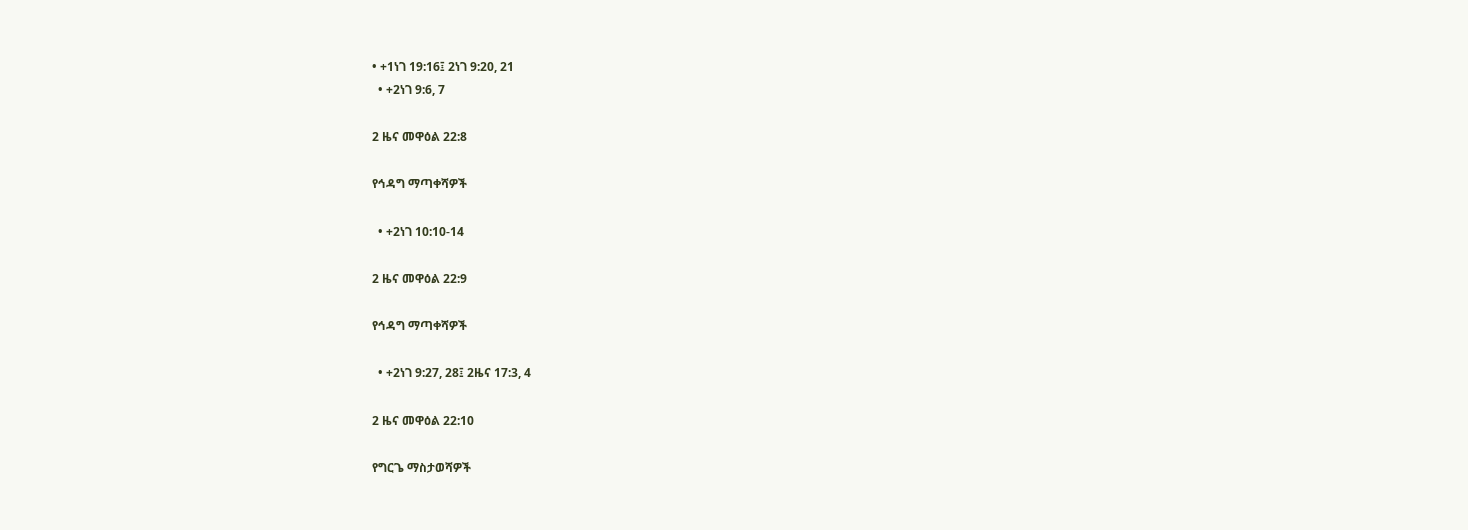• +1ነገ 19:16፤ 2ነገ 9:20, 21
  • +2ነገ 9:6, 7

2 ዜና መዋዕል 22:8

የኅዳግ ማጣቀሻዎች

  • +2ነገ 10:10-14

2 ዜና መዋዕል 22:9

የኅዳግ ማጣቀሻዎች

  • +2ነገ 9:27, 28፤ 2ዜና 17:3, 4

2 ዜና መዋዕል 22:10

የግርጌ ማስታወሻዎች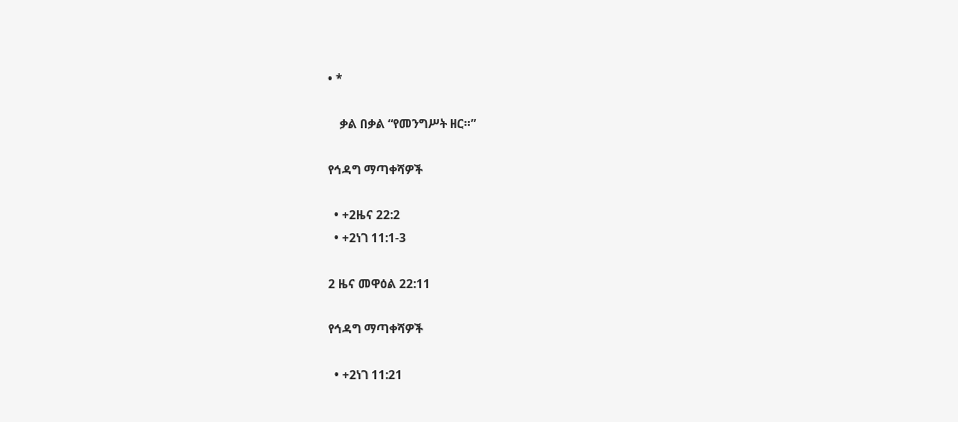• *

    ቃል በቃል “የመንግሥት ዘር።”

የኅዳግ ማጣቀሻዎች

  • +2ዜና 22:2
  • +2ነገ 11:1-3

2 ዜና መዋዕል 22:11

የኅዳግ ማጣቀሻዎች

  • +2ነገ 11:21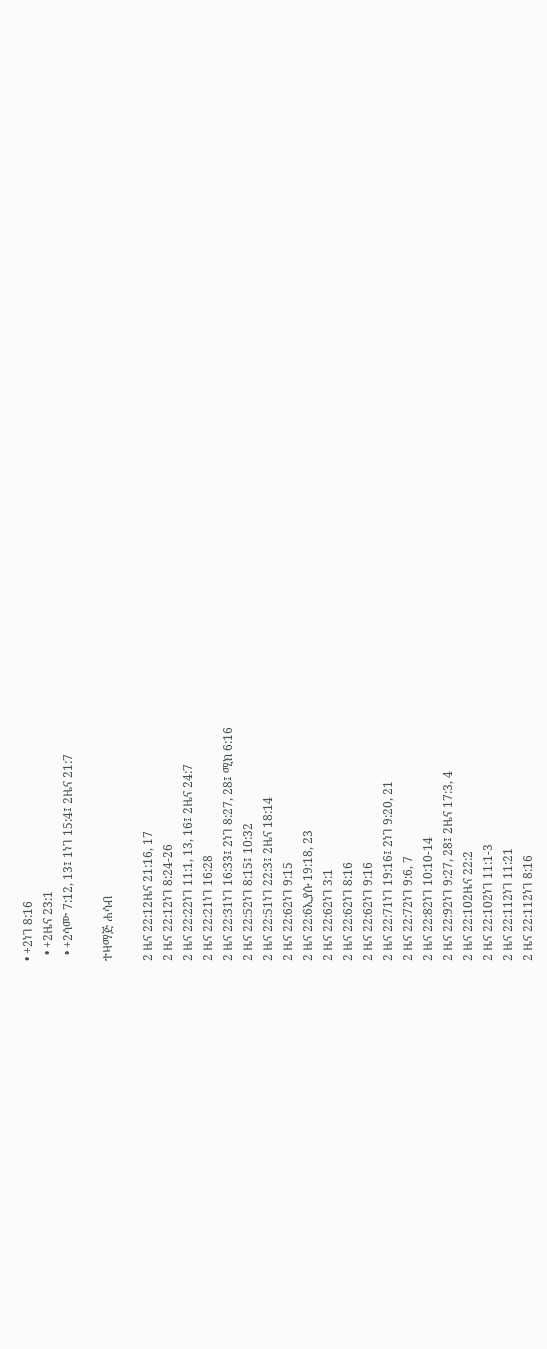• +2ነገ 8:16
  • +2ዜና 23:1
  • +2ሳሙ 7:12, 13፤ 1ነገ 15:4፤ 2ዜና 21:7

ተዛማጅ ሐሳብ

2 ዜና 22:12ዜና 21:16, 17
2 ዜና 22:12ነገ 8:24-26
2 ዜና 22:22ነገ 11:1, 13, 16፤ 2ዜና 24:7
2 ዜና 22:21ነገ 16:28
2 ዜና 22:31ነገ 16:33፤ 2ነገ 8:27, 28፤ ሚክ 6:16
2 ዜና 22:52ነገ 8:15፤ 10:32
2 ዜና 22:51ነገ 22:3፤ 2ዜና 18:14
2 ዜና 22:62ነገ 9:15
2 ዜና 22:6ኢያሱ 19:18, 23
2 ዜና 22:62ነገ 3:1
2 ዜና 22:62ነገ 8:16
2 ዜና 22:62ነገ 9:16
2 ዜና 22:71ነገ 19:16፤ 2ነገ 9:20, 21
2 ዜና 22:72ነገ 9:6, 7
2 ዜና 22:82ነገ 10:10-14
2 ዜና 22:92ነገ 9:27, 28፤ 2ዜና 17:3, 4
2 ዜና 22:102ዜና 22:2
2 ዜና 22:102ነገ 11:1-3
2 ዜና 22:112ነገ 11:21
2 ዜና 22:112ነገ 8:16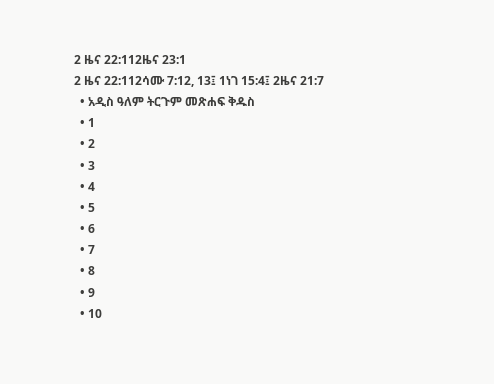2 ዜና 22:112ዜና 23:1
2 ዜና 22:112ሳሙ 7:12, 13፤ 1ነገ 15:4፤ 2ዜና 21:7
  • አዲስ ዓለም ትርጉም መጽሐፍ ቅዱስ
  • 1
  • 2
  • 3
  • 4
  • 5
  • 6
  • 7
  • 8
  • 9
  • 10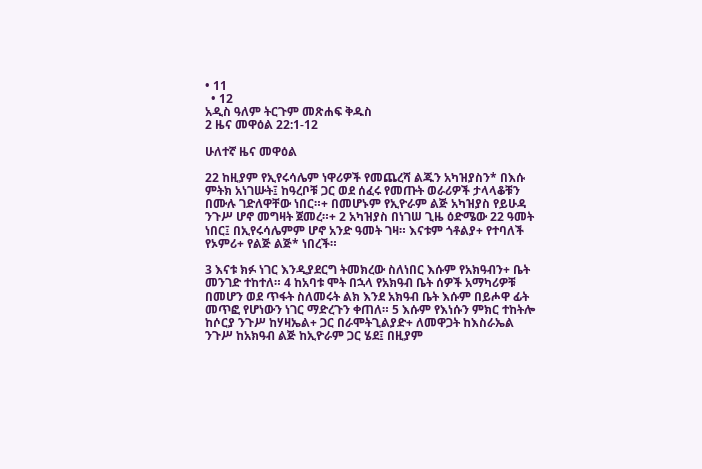• 11
  • 12
አዲስ ዓለም ትርጉም መጽሐፍ ቅዱስ
2 ዜና መዋዕል 22:1-12

ሁለተኛ ዜና መዋዕል

22 ከዚያም የኢየሩሳሌም ነዋሪዎች የመጨረሻ ልጁን አካዝያስን* በእሱ ምትክ አነገሡት፤ ከዓረቦቹ ጋር ወደ ሰፈሩ የመጡት ወራሪዎች ታላላቆቹን በሙሉ ገድለዋቸው ነበር።+ በመሆኑም የኢዮራም ልጅ አካዝያስ የይሁዳ ንጉሥ ሆኖ መግዛት ጀመረ።+ 2 አካዝያስ በነገሠ ጊዜ ዕድሜው 22 ዓመት ነበር፤ በኢየሩሳሌምም ሆኖ አንድ ዓመት ገዛ። እናቱም ጎቶልያ+ የተባለች የኦምሪ+ የልጅ ልጅ* ነበረች።

3 እናቱ ክፉ ነገር እንዲያደርግ ትመክረው ስለነበር እሱም የአክዓብን+ ቤት መንገድ ተከተለ። 4 ከአባቱ ሞት በኋላ የአክዓብ ቤት ሰዎች አማካሪዎቹ በመሆን ወደ ጥፋት ስለመሩት ልክ እንደ አክዓብ ቤት እሱም በይሖዋ ፊት መጥፎ የሆነውን ነገር ማድረጉን ቀጠለ። 5 እሱም የእነሱን ምክር ተከትሎ ከሶርያ ንጉሥ ከሃዛኤል+ ጋር በራሞትጊልያድ+ ለመዋጋት ከእስራኤል ንጉሥ ከአክዓብ ልጅ ከኢዮራም ጋር ሄደ፤ በዚያም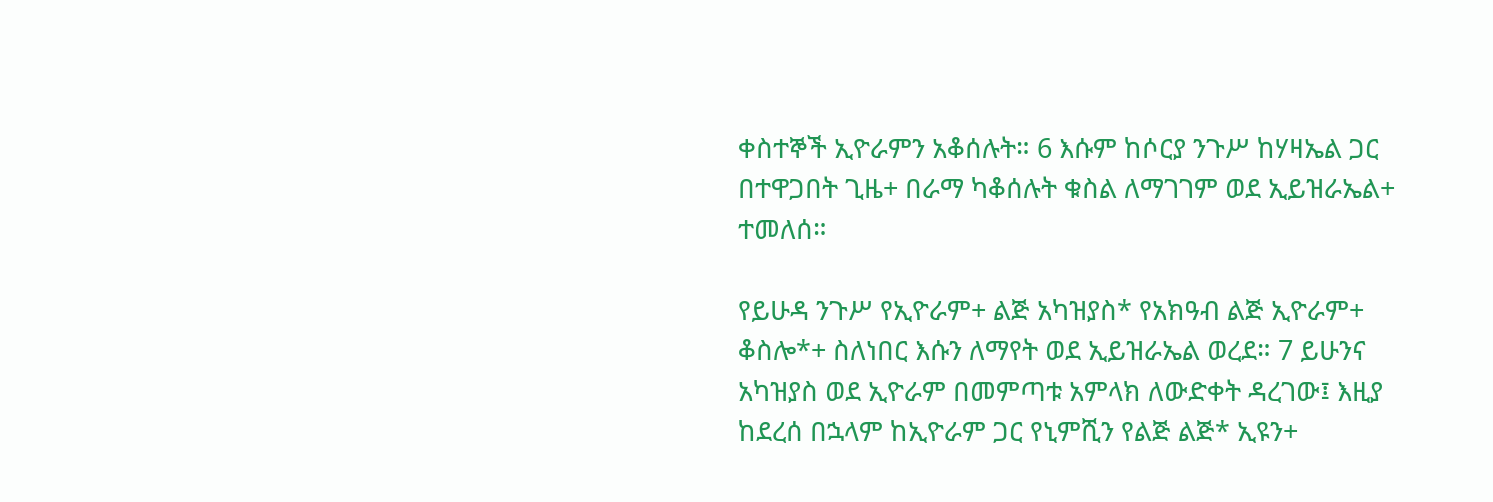ቀስተኞች ኢዮራምን አቆሰሉት። 6 እሱም ከሶርያ ንጉሥ ከሃዛኤል ጋር በተዋጋበት ጊዜ+ በራማ ካቆሰሉት ቁስል ለማገገም ወደ ኢይዝራኤል+ ተመለሰ።

የይሁዳ ንጉሥ የኢዮራም+ ልጅ አካዝያስ* የአክዓብ ልጅ ኢዮራም+ ቆስሎ*+ ስለነበር እሱን ለማየት ወደ ኢይዝራኤል ወረደ። 7 ይሁንና አካዝያስ ወደ ኢዮራም በመምጣቱ አምላክ ለውድቀት ዳረገው፤ እዚያ ከደረሰ በኋላም ከኢዮራም ጋር የኒምሺን የልጅ ልጅ* ኢዩን+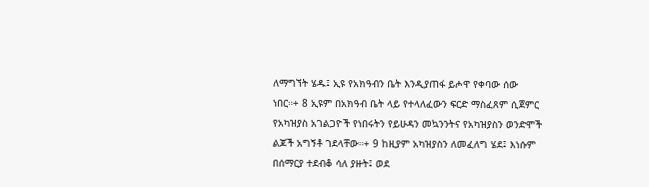ለማግኘት ሄዱ፤ ኢዩ የአክዓብን ቤት እንዲያጠፋ ይሖዋ የቀባው ሰው ነበር።+ 8 ኢዩም በአክዓብ ቤት ላይ የተላለፈውን ፍርድ ማስፈጸም ሲጀምር የአካዝያስ አገልጋዮች የነበሩትን የይሁዳን መኳንንትና የአካዝያስን ወንድሞች ልጆች አግኝቶ ገደላቸው።+ 9 ከዚያም አካዝያስን ለመፈለግ ሄደ፤ እነሱም በሰማርያ ተደብቆ ሳለ ያዙት፤ ወደ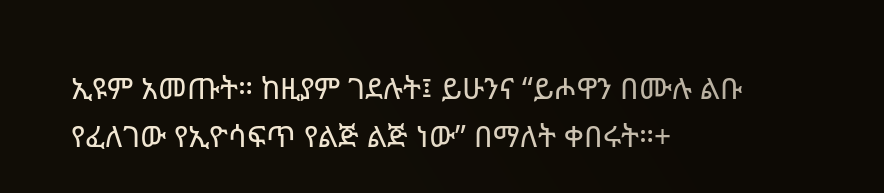ኢዩም አመጡት። ከዚያም ገደሉት፤ ይሁንና “ይሖዋን በሙሉ ልቡ የፈለገው የኢዮሳፍጥ የልጅ ልጅ ነው” በማለት ቀበሩት።+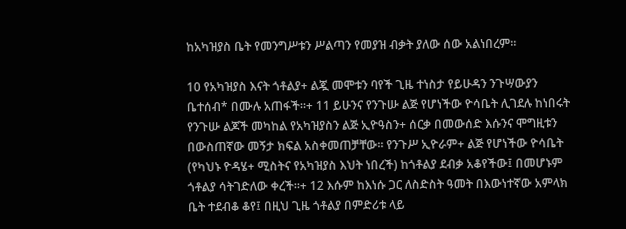ከአካዝያስ ቤት የመንግሥቱን ሥልጣን የመያዝ ብቃት ያለው ሰው አልነበረም።

10 የአካዝያስ እናት ጎቶልያ+ ልጇ መሞቱን ባየች ጊዜ ተነስታ የይሁዳን ንጉሣውያን ቤተሰብ* በሙሉ አጠፋች።+ 11 ይሁንና የንጉሡ ልጅ የሆነችው ዮሳቤት ሊገደሉ ከነበሩት የንጉሡ ልጆች መካከል የአካዝያስን ልጅ ኢዮዓስን+ ሰርቃ በመውሰድ እሱንና ሞግዚቱን በውስጠኛው መኝታ ክፍል አስቀመጠቻቸው። የንጉሥ ኢዮራም+ ልጅ የሆነችው ዮሳቤት (የካህኑ ዮዳሄ+ ሚስትና የአካዝያስ እህት ነበረች) ከጎቶልያ ደብቃ አቆየችው፤ በመሆኑም ጎቶልያ ሳትገድለው ቀረች።+ 12 እሱም ከእነሱ ጋር ለስድስት ዓመት በእውነተኛው አምላክ ቤት ተደብቆ ቆየ፤ በዚህ ጊዜ ጎቶልያ በምድሪቱ ላይ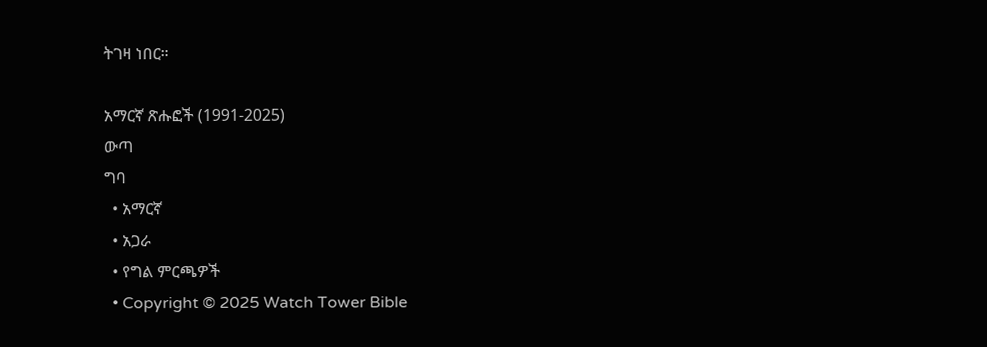ትገዛ ነበር።

አማርኛ ጽሑፎች (1991-2025)
ውጣ
ግባ
  • አማርኛ
  • አጋራ
  • የግል ምርጫዎች
  • Copyright © 2025 Watch Tower Bible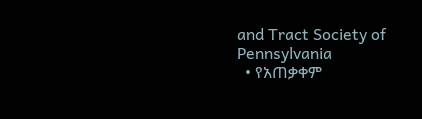and Tract Society of Pennsylvania
  • የአጠቃቀም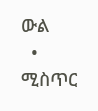ውል
  • ሚስጥር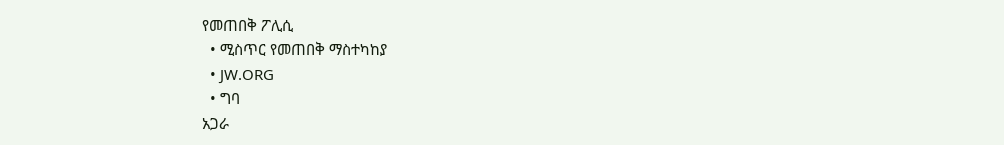የመጠበቅ ፖሊሲ
  • ሚስጥር የመጠበቅ ማስተካከያ
  • JW.ORG
  • ግባ
አጋራ